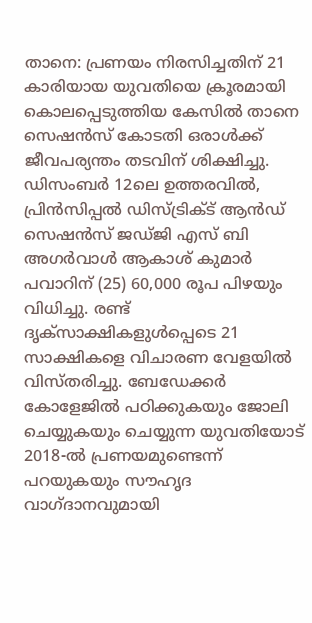താനെ: പ്രണയം നിരസിച്ചതിന് 21 കാരിയായ യുവതിയെ ക്രൂരമായി കൊലപ്പെടുത്തിയ കേസിൽ താനെ സെഷൻസ് കോടതി ഒരാൾക്ക് ജീവപര്യന്തം തടവിന് ശിക്ഷിച്ചു. ഡിസംബർ 12ലെ ഉത്തരവിൽ, പ്രിൻസിപ്പൽ ഡിസ്ട്രിക്ട് ആൻഡ് സെഷൻസ് ജഡ്ജി എസ് ബി അഗർവാൾ ആകാശ് കുമാർ പവാറിന് (25) 60,000 രൂപ പിഴയും വിധിച്ചു. രണ്ട് ദൃക്‌സാക്ഷികളുൾപ്പെടെ 21 സാക്ഷികളെ വിചാരണ വേളയിൽ വിസ്തരിച്ചു. ബേഡേക്കർ കോളേജിൽ പഠിക്കുകയും ജോലി ചെയ്യുകയും ചെയ്യുന്ന യുവതിയോട് 2018-ൽ പ്രണയമുണ്ടെന്ന് പറയുകയും സൗഹൃദ വാഗ്ദാനവുമായി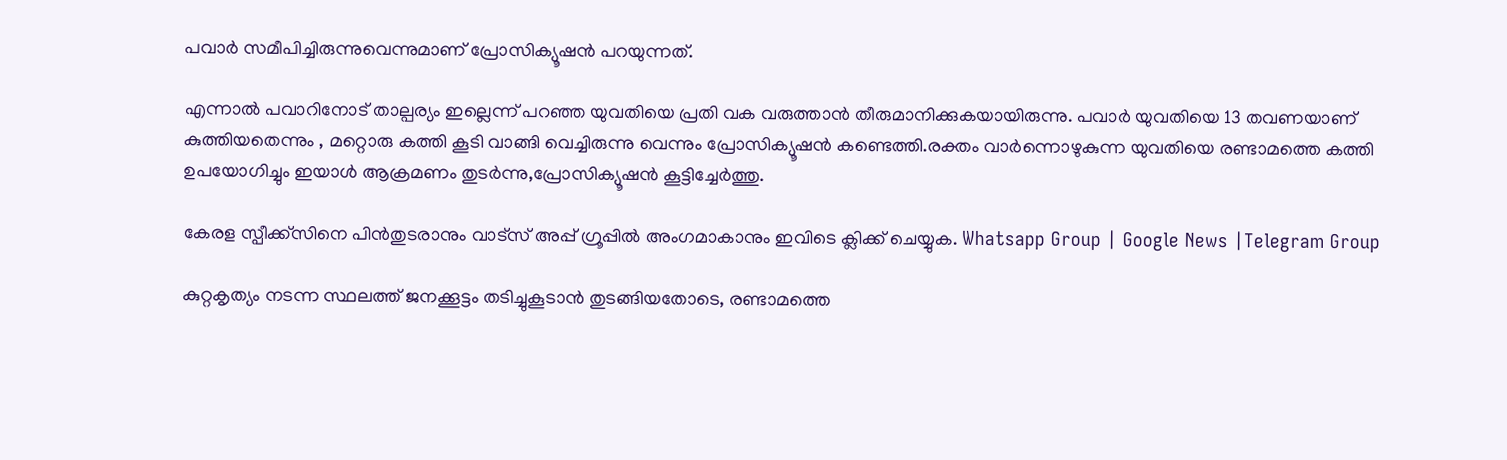പവാർ സമീപിച്ചിരുന്നുവെന്നുമാണ് പ്രോസിക്യൂഷൻ പറയുന്നത്.

എന്നാൽ പവാറിനോട് താല്പര്യം ഇല്ലെന്ന് പറഞ്ഞ യുവതിയെ പ്രതി വക വരുത്താൻ തീരുമാനിക്കുകയായിരുന്നു. പവാർ യുവതിയെ 13 തവണയാണ് കുത്തിയതെന്നും , മറ്റൊരു കത്തി കൂടി വാങ്ങി വെച്ചിരുന്നു വെന്നും പ്രോസിക്യൂഷൻ കണ്ടെത്തി.രക്തം വാർന്നൊഴുകുന്ന യുവതിയെ രണ്ടാമത്തെ കത്തി ഉപയോഗിച്ചും ഇയാൾ ആക്രമണം തുടർന്നു,പ്രോസിക്യൂഷൻ കൂട്ടിച്ചേർത്തു.

കേരള സ്പീക്ക്സിനെ പിൻതുടരാനും വാട്സ് അപ്പ് ഗ്രൂപ്പിൽ അംഗമാകാനും ഇവിടെ ക്ലിക്ക് ചെയ്യുക. Whatsapp Group | Google News |Telegram Group

കുറ്റകൃത്യം നടന്ന സ്ഥലത്ത് ജനക്കൂട്ടം തടിച്ചുകൂടാൻ തുടങ്ങിയതോടെ, രണ്ടാമത്തെ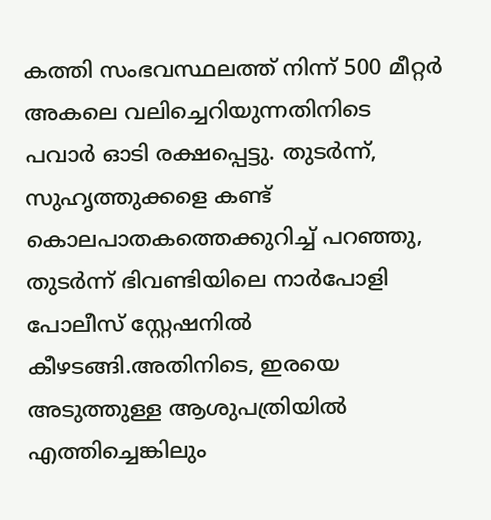കത്തി സംഭവസ്ഥലത്ത് നിന്ന് 500 മീറ്റർ അകലെ വലിച്ചെറിയുന്നതിനിടെ പവാർ ഓടി രക്ഷപ്പെട്ടു. തുടർന്ന്, സുഹൃത്തുക്കളെ കണ്ട് കൊലപാതകത്തെക്കുറിച്ച് പറഞ്ഞു, തുടർന്ന് ഭിവണ്ടിയിലെ നാർപോളി പോലീസ് സ്റ്റേഷനിൽ കീഴടങ്ങി.അതിനിടെ, ഇരയെ അടുത്തുള്ള ആശുപത്രിയിൽ എത്തിച്ചെങ്കിലും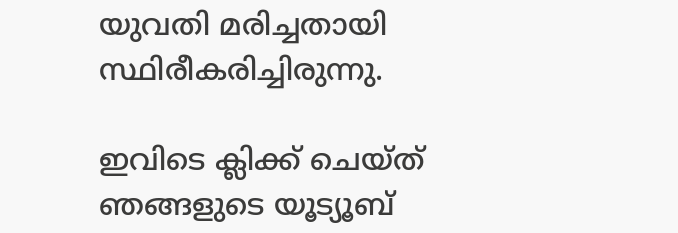യുവതി മരിച്ചതായി സ്ഥിരീകരിച്ചിരുന്നു.

ഇവിടെ ക്ലിക്ക് ചെയ്ത് ഞങ്ങളുടെ യൂട്യൂബ്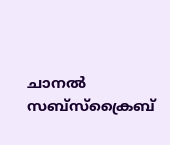ചാനൽ സബ്സ്ക്രൈബ്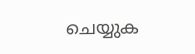ചെയ്യുക